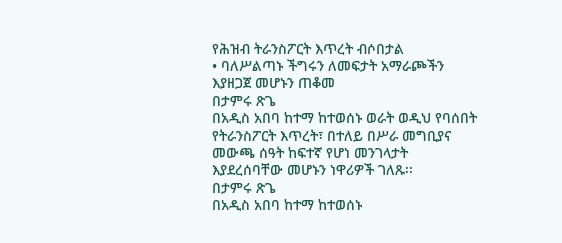የሕዝብ ትራንስፖርት እጥረት ብሶበታል
• ባለሥልጣኑ ችግሩን ለመፍታት አማራጮችን እያዘጋጀ መሆኑን ጠቆመ
በታምሩ ጽጌ
በአዲስ አበባ ከተማ ከተወሰኑ ወራት ወዲህ የባሰበት የትራንስፖርት እጥረት፣ በተለይ በሥራ መግቢያና መውጫ ሰዓት ከፍተኛ የሆነ መንገላታት እያደረሰባቸው መሆኑን ነዋሪዎች ገለጹ፡፡
በታምሩ ጽጌ
በአዲስ አበባ ከተማ ከተወሰኑ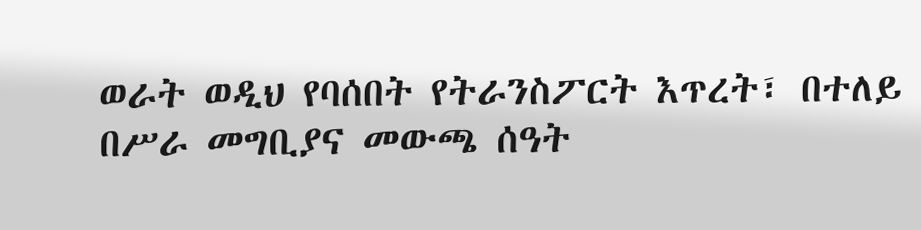ወራት ወዲህ የባሰበት የትራንስፖርት እጥረት፣ በተለይ በሥራ መግቢያና መውጫ ሰዓት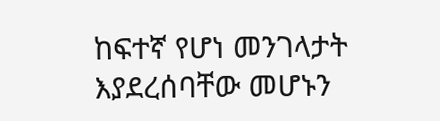ከፍተኛ የሆነ መንገላታት እያደረሰባቸው መሆኑን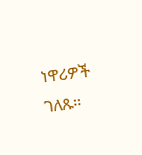ነዋሪዎች ገለጹ፡፡